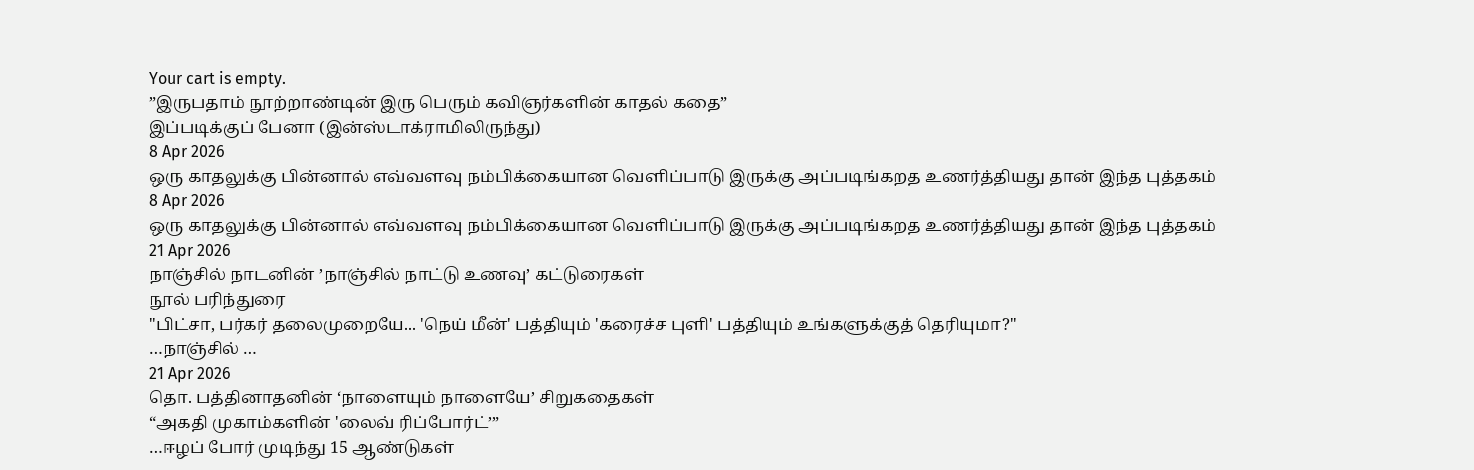Your cart is empty.
”இருபதாம் நூற்றாண்டின் இரு பெரும் கவிஞர்களின் காதல் கதை”
இப்படிக்குப் பேனா (இன்ஸ்டாக்ராமிலிருந்து)
8 Apr 2026
ஒரு காதலுக்கு பின்னால் எவ்வளவு நம்பிக்கையான வெளிப்பாடு இருக்கு அப்படிங்கறத உணர்த்தியது தான் இந்த புத்தகம்
8 Apr 2026
ஒரு காதலுக்கு பின்னால் எவ்வளவு நம்பிக்கையான வெளிப்பாடு இருக்கு அப்படிங்கறத உணர்த்தியது தான் இந்த புத்தகம்
21 Apr 2026
நாஞ்சில் நாடனின் ’நாஞ்சில் நாட்டு உணவு’ கட்டுரைகள்
நூல் பரிந்துரை
"பிட்சா, பர்கர் தலைமுறையே... 'நெய் மீன்' பத்தியும் 'கரைச்ச புளி' பத்தியும் உங்களுக்குத் தெரியுமா?"
…நாஞ்சில் …
21 Apr 2026
தொ. பத்தினாதனின் ‘நாளையும் நாளையே’ சிறுகதைகள்
“அகதி முகாம்களின் 'லைவ் ரிப்போர்ட்’”
…ஈழப் போர் முடிந்து 15 ஆண்டுகள்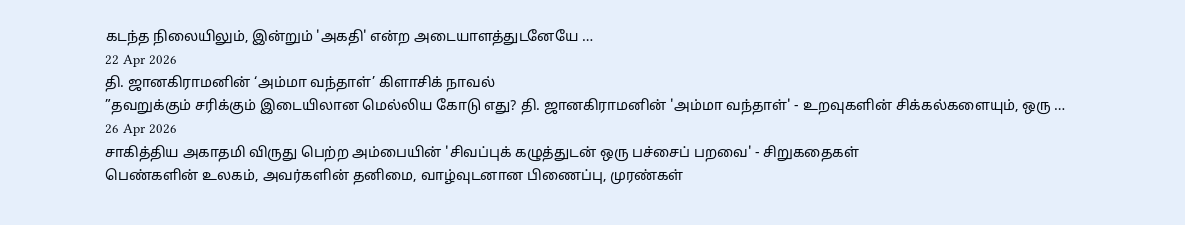கடந்த நிலையிலும், இன்றும் 'அகதி' என்ற அடையாளத்துடனேயே …
22 Apr 2026
தி. ஜானகிராமனின் ‘அம்மா வந்தாள்’ கிளாசிக் நாவல்
”தவறுக்கும் சரிக்கும் இடையிலான மெல்லிய கோடு எது? தி. ஜானகிராமனின் 'அம்மா வந்தாள்' - உறவுகளின் சிக்கல்களையும், ஒரு …
26 Apr 2026
சாகித்திய அகாதமி விருது பெற்ற அம்பையின் 'சிவப்புக் கழுத்துடன் ஒரு பச்சைப் பறவை' - சிறுகதைகள்
பெண்களின் உலகம், அவர்களின் தனிமை, வாழ்வுடனான பிணைப்பு, முரண்கள்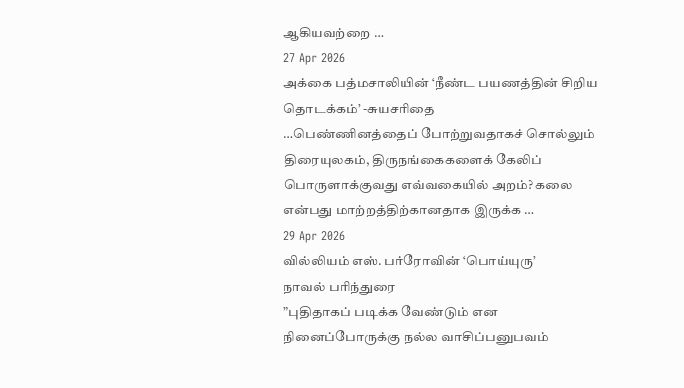ஆகியவற்றை …
27 Apr 2026
அக்கை பத்மசாலியின் ‘நீண்ட பயணத்தின் சிறிய தொடக்கம்’ -சுயசரிதை
…பெண்ணினத்தைப் போற்றுவதாகச் சொல்லும் திரையுலகம், திருநங்கைகளைக் கேலிப் பொருளாக்குவது எவ்வகையில் அறம்? கலை என்பது மாற்றத்திற்கானதாக இருக்க …
29 Apr 2026
வில்லியம் எஸ். பர்ரோவின் ‘பொய்யுரு’
நாவல் பரிந்துரை
”புதிதாகப் படிக்க வேண்டும் என நினைப்போருக்கு நல்ல வாசிப்பனுபவம்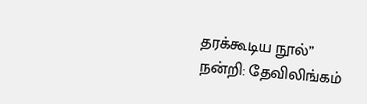தரக்கூடிய நூல்”
நன்றி: தேவிலிங்கம்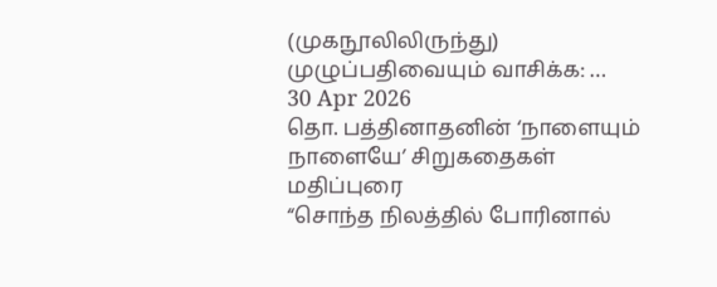(முகநூலிலிருந்து)
முழுப்பதிவையும் வாசிக்க: …
30 Apr 2026
தொ. பத்தினாதனின் ‘நாளையும் நாளையே’ சிறுகதைகள்
மதிப்புரை
“சொந்த நிலத்தில் போரினால்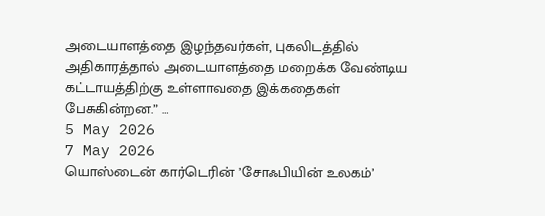அடையாளத்தை இழந்தவர்கள், புகலிடத்தில் அதிகாரத்தால் அடையாளத்தை மறைக்க வேண்டிய கட்டாயத்திற்கு உள்ளாவதை இக்கதைகள் பேசுகின்றன.” …
5 May 2026
7 May 2026
யொஸ்டைன் கார்டெரின் ’சோஃபியின் உலகம்’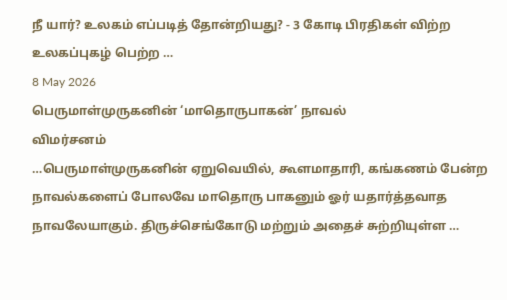நீ யார்? உலகம் எப்படித் தோன்றியது? - 3 கோடி பிரதிகள் விற்ற உலகப்புகழ் பெற்ற …
8 May 2026
பெருமாள்முருகனின் ‘மாதொருபாகன்’ நாவல்
விமர்சனம்
…பெருமாள்முருகனின் ஏறுவெயில், கூளமாதாரி, கங்கணம் பேன்ற நாவல்களைப் போலவே மாதொரு பாகனும் ஓர் யதார்த்தவாத நாவலேயாகும். திருச்செங்கோடு மற்றும் அதைச் சுற்றியுள்ள …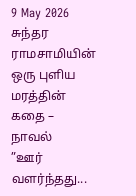9 May 2026
சுந்தர ராமசாமியின் ஒரு புளிய மரத்தின் கதை – நாவல்
”ஊர் வளர்ந்தது...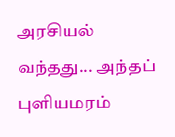அரசியல் வந்தது... அந்தப் புளியமரம்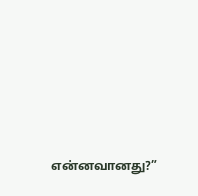என்னவானது?”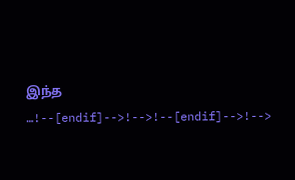இந்த …!--[endif]-->!-->!--[endif]-->!-->